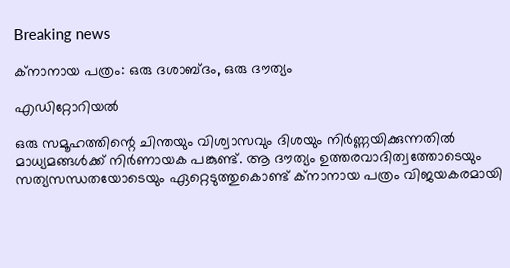Breaking news

ക്നാനായ പത്രം: ഒരു ദശാബ്ദം, ഒരു ദൗത്യം

എഡിറ്റോറിയൽ

ഒരു സമൂഹത്തിന്റെ ചിന്തയും വിശ്വാസവും ദിശയും നിർണ്ണയിക്കുന്നതിൽ മാധ്യമങ്ങൾക്ക് നിർണായക പങ്കുണ്ട്. ആ ദൗത്യം ഉത്തരവാദിത്വത്തോടെയും സത്യസന്ധതയോടെയും ഏറ്റെടുത്തുകൊണ്ട് ക്നാനായ പത്രം വിജയകരമായി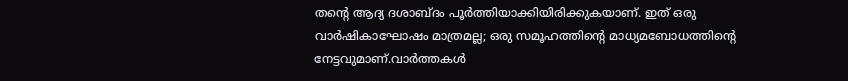തന്റെ ആദ്യ ദശാബ്ദം പൂർത്തിയാക്കിയിരിക്കുകയാണ്. ഇത് ഒരു വാർഷികാഘോഷം മാത്രമല്ല; ഒരു സമൂഹത്തിന്റെ മാധ്യമബോധത്തിന്റെ നേട്ടവുമാണ്.വാർത്തകൾ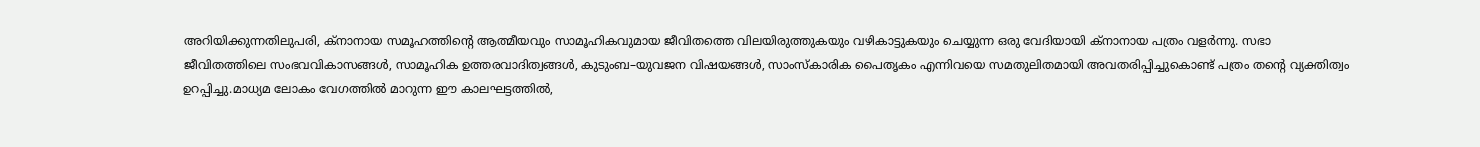അറിയിക്കുന്നതിലുപരി, ക്നാനായ സമൂഹത്തിന്റെ ആത്മീയവും സാമൂഹികവുമായ ജീവിതത്തെ വിലയിരുത്തുകയും വഴികാട്ടുകയും ചെയ്യുന്ന ഒരു വേദിയായി ക്നാനായ പത്രം വളർന്നു. സഭാ ജീവിതത്തിലെ സംഭവവികാസങ്ങൾ, സാമൂഹിക ഉത്തരവാദിത്വങ്ങൾ, കുടുംബ–യുവജന വിഷയങ്ങൾ, സാംസ്‌കാരിക പൈതൃകം എന്നിവയെ സമതുലിതമായി അവതരിപ്പിച്ചുകൊണ്ട് പത്രം തന്റെ വ്യക്തിത്വം ഉറപ്പിച്ചു.മാധ്യമ ലോകം വേഗത്തിൽ മാറുന്ന ഈ കാലഘട്ടത്തിൽ,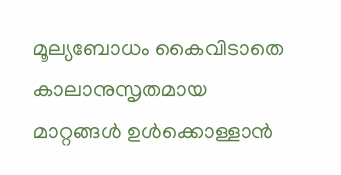മൂല്യബോധം കൈവിടാതെ കാലാനുസൃതമായ മാറ്റങ്ങൾ ഉൾക്കൊള്ളാൻ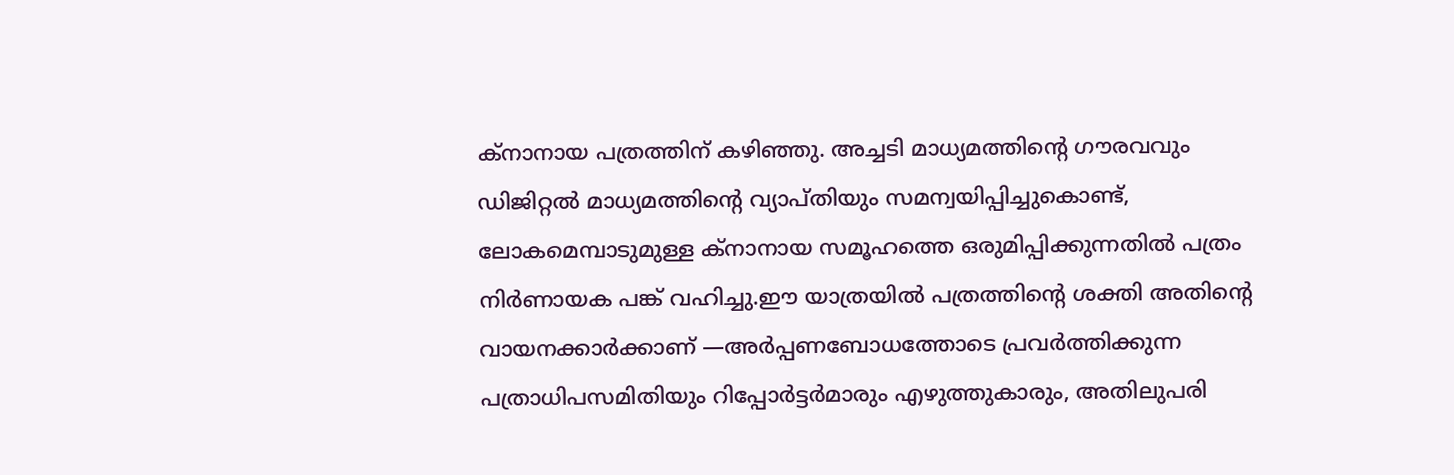ക്നാനായ പത്രത്തിന് കഴിഞ്ഞു. അച്ചടി മാധ്യമത്തിന്റെ ഗൗരവവും ഡിജിറ്റൽ മാധ്യമത്തിന്റെ വ്യാപ്തിയും സമന്വയിപ്പിച്ചുകൊണ്ട്, ലോകമെമ്പാടുമുള്ള ക്നാനായ സമൂഹത്തെ ഒരുമിപ്പിക്കുന്നതിൽ പത്രം നിർണായക പങ്ക് വഹിച്ചു.ഈ യാത്രയിൽ പത്രത്തിന്റെ ശക്തി അതിന്റെ വായനക്കാർക്കാണ് —അർപ്പണബോധത്തോടെ പ്രവർത്തിക്കുന്ന പത്രാധിപസമിതിയും റിപ്പോർട്ടർമാരും എഴുത്തുകാരും, അതിലുപരി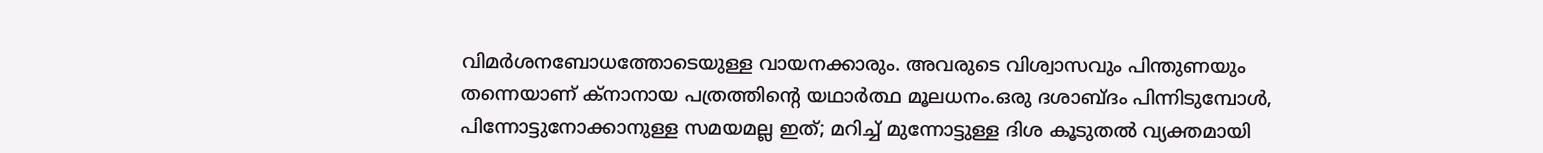വിമർശനബോധത്തോടെയുള്ള വായനക്കാരും. അവരുടെ വിശ്വാസവും പിന്തുണയും തന്നെയാണ് ക്നാനായ പത്രത്തിന്റെ യഥാർത്ഥ മൂലധനം.ഒരു ദശാബ്ദം പിന്നിടുമ്പോൾ, പിന്നോട്ടുനോക്കാനുള്ള സമയമല്ല ഇത്; മറിച്ച് മുന്നോട്ടുള്ള ദിശ കൂടുതൽ വ്യക്തമായി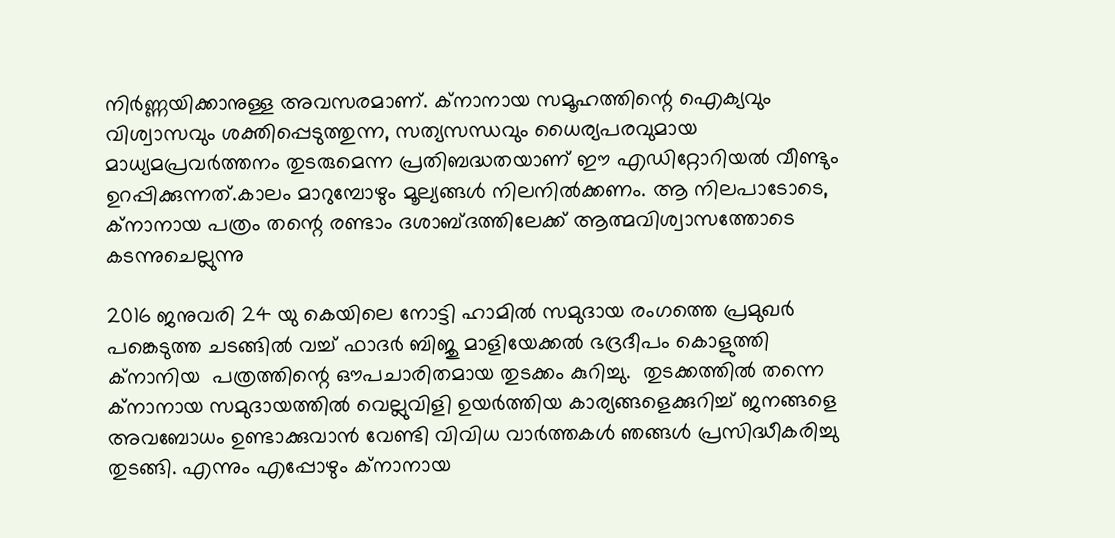നിർണ്ണയിക്കാനുള്ള അവസരമാണ്. ക്നാനായ സമൂഹത്തിന്റെ ഐക്യവും വിശ്വാസവും ശക്തിപ്പെടുത്തുന്ന, സത്യസന്ധവും ധൈര്യപരവുമായ മാധ്യമപ്രവർത്തനം തുടരുമെന്ന പ്രതിബദ്ധതയാണ് ഈ എഡിറ്റോറിയൽ വീണ്ടും ഉറപ്പിക്കുന്നത്.കാലം മാറുമ്പോഴും മൂല്യങ്ങൾ നിലനിൽക്കണം. ആ നിലപാടോടെ, ക്നാനായ പത്രം തന്റെ രണ്ടാം ദശാബ്ദത്തിലേക്ക് ആത്മവിശ്വാസത്തോടെ കടന്നുചെല്ലുന്നു

2016 ജനുവരി 24 യു കെയിലെ നോട്ടി ഹാമിൽ സമുദായ രംഗത്തെ പ്രമുഖർ പങ്കെടുത്ത ചടങ്ങിൽ വച്ച് ഫാദർ ബിജു മാളിയേക്കൽ ഭദ്രദീപം കൊളുത്തി ക്നാനിയ  പത്രത്തിന്റെ ഔപചാരിതമായ തുടക്കം കുറിച്ചു.  തുടക്കത്തിൽ തന്നെ ക്നാനായ സമുദായത്തിൽ വെല്ലുവിളി ഉയർത്തിയ കാര്യങ്ങളെക്കുറിച്ച് ജനങ്ങളെ അവബോധം ഉണ്ടാക്കുവാൻ വേണ്ടി വിവിധ വാർത്തകൾ ഞങ്ങൾ പ്രസിദ്ധീകരിച്ചു തുടങ്ങി. എന്നും എപ്പോഴും ക്നാനായ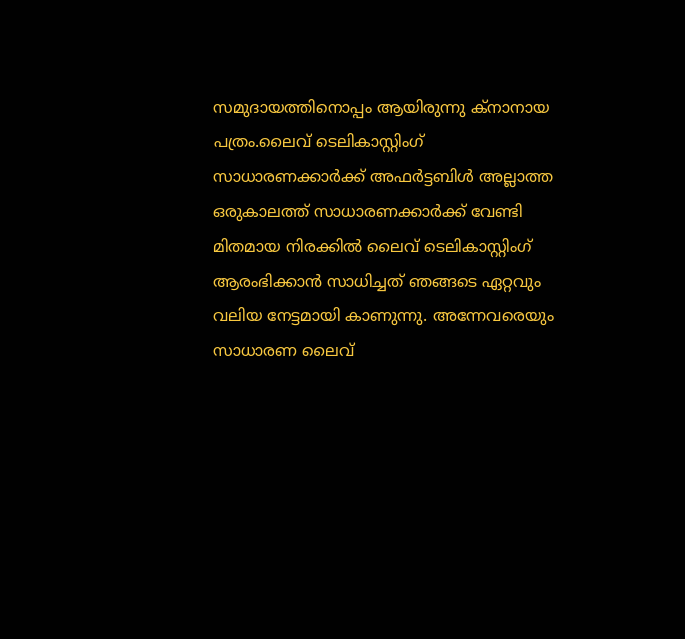സമുദായത്തിനൊപ്പം ആയിരുന്നു ക്നാനായ പത്രം.ലൈവ് ടെലികാസ്റ്റിംഗ് സാധാരണക്കാർക്ക് അഫർട്ടബിൾ അല്ലാത്ത ഒരുകാലത്ത് സാധാരണക്കാർക്ക് വേണ്ടി മിതമായ നിരക്കിൽ ലൈവ് ടെലികാസ്റ്റിംഗ് ആരംഭിക്കാൻ സാധിച്ചത് ഞങ്ങടെ ഏറ്റവും വലിയ നേട്ടമായി കാണുന്നു. അന്നേവരെയും സാധാരണ ലൈവ്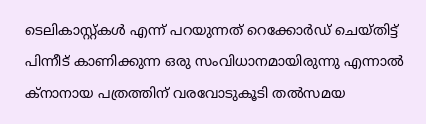ടെലികാസ്റ്റ്കൾ എന്ന് പറയുന്നത് റെക്കോർഡ് ചെയ്തിട്ട് പിന്നീട് കാണിക്കുന്ന ഒരു സംവിധാനമായിരുന്നു എന്നാൽ ക്നാനായ പത്രത്തിന് വരവോടുകൂടി തൽസമയ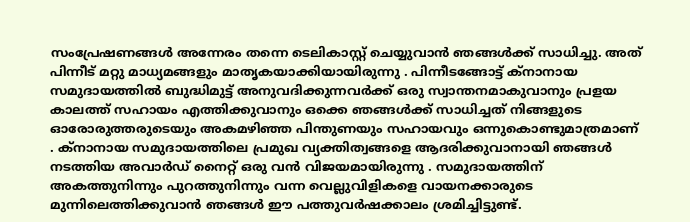സംപ്രേഷണങ്ങൾ അന്നേരം തന്നെ ടെലികാസ്റ്റ് ചെയ്യുവാൻ ഞങ്ങൾക്ക് സാധിച്ചു. അത് പിന്നീട് മറ്റു മാധ്യമങ്ങളും മാതൃകയാക്കിയായിരുന്നു . പിന്നീടങ്ങോട്ട് ക്നാനായ സമുദായത്തിൽ ബുദ്ധിമുട്ട് അനുവദിക്കുന്നവർക്ക് ഒരു സ്വാന്തനമാകുവാനും പ്രളയ കാലത്ത് സഹായം എത്തിക്കുവാനും ഒക്കെ ഞങ്ങൾക്ക് സാധിച്ചത് നിങ്ങളുടെ ഓരോരുത്തരുടെയും അകമഴിഞ്ഞ പിന്തുണയും സഹായവും ഒന്നുകൊണ്ടുമാത്രമാണ് . ക്നാനായ സമുദായത്തിലെ പ്രമുഖ വ്യക്തിത്വങ്ങളെ ആദരിക്കുവാനായി ഞങ്ങൾ നടത്തിയ അവാർഡ് നൈറ്റ് ഒരു വൻ വിജയമായിരുന്നു . സമുദായത്തിന് അകത്തുനിന്നും പുറത്തുനിന്നും വന്ന വെല്ലുവിളികളെ വായനക്കാരുടെ മുന്നിലെത്തിക്കുവാൻ ഞങ്ങൾ ഈ പത്തുവർഷക്കാലം ശ്രമിച്ചിട്ടുണ്ട്.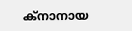ക്നാനായ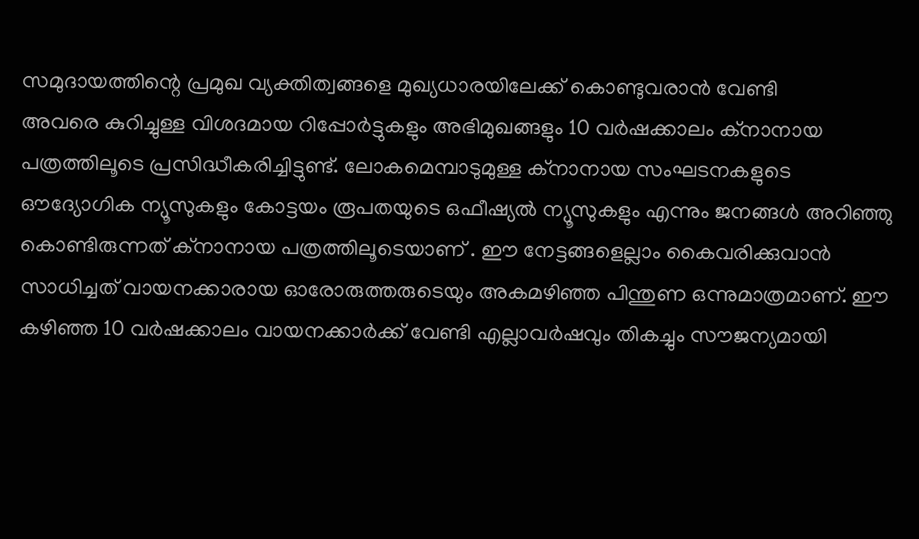സമുദായത്തിന്റെ പ്രമുഖ വ്യക്തിത്വങ്ങളെ മുഖ്യധാരയിലേക്ക് കൊണ്ടുവരാൻ വേണ്ടി
അവരെ കുറിച്ചുള്ള വിശദമായ റിപ്പോർട്ടുകളും അഭിമുഖങ്ങളും 10 വർഷക്കാലം ക്നാനായ പത്രത്തിലൂടെ പ്രസിദ്ധീകരിച്ചിട്ടുണ്ട്. ലോകമെമ്പാടുമുള്ള ക്നാനായ സംഘടനകളുടെ ഔദ്യോഗിക ന്യൂസുകളും കോട്ടയം രൂപതയുടെ ഒഫീഷ്യൽ ന്യൂസുകളും എന്നും ജനങ്ങൾ അറിഞ്ഞു കൊണ്ടിരുന്നത് ക്നാനായ പത്രത്തിലൂടെയാണ് . ഈ നേട്ടങ്ങളെല്ലാം കൈവരിക്കുവാൻ സാധിച്ചത് വായനക്കാരായ ഓരോരുത്തരുടെയും അകമഴിഞ്ഞ പിന്തുണ ഒന്നുമാത്രമാണ്. ഈ കഴിഞ്ഞ 10 വർഷക്കാലം വായനക്കാർക്ക് വേണ്ടി എല്ലാവർഷവും തികച്ചും സൗജന്യമായി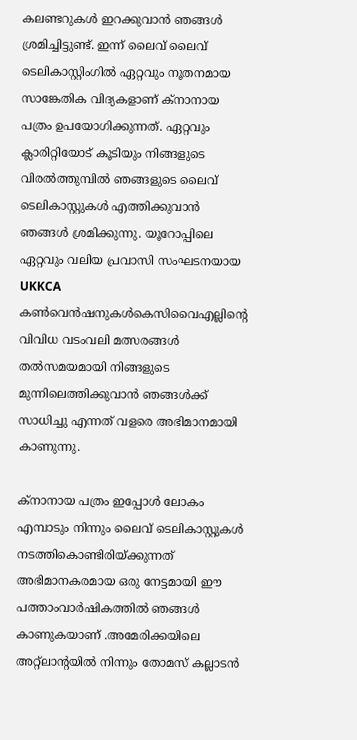കലണ്ടറുകൾ ഇറക്കുവാൻ ഞങ്ങൾ ശ്രമിച്ചിട്ടുണ്ട്. ഇന്ന് ലൈവ് ലൈവ് ടെലികാസ്റ്റിംഗിൽ ഏറ്റവും നൂതനമായ സാങ്കേതിക വിദ്യകളാണ് ക്നാനായ പത്രം ഉപയോഗിക്കുന്നത്. ഏറ്റവും ക്ലാരിറ്റിയോട് കൂടിയും നിങ്ങളുടെ വിരൽത്തുമ്പിൽ ഞങ്ങളുടെ ലൈവ് ടെലികാസ്റ്റുകൾ എത്തിക്കുവാൻ ഞങ്ങൾ ശ്രമിക്കുന്നു. യൂറോപ്പിലെ ഏറ്റവും വലിയ പ്രവാസി സംഘടനയായ UKKCA കൺവെൻഷനുകൾകെസിവൈഎല്ലിന്റെ വിവിധ വടംവലി മത്സരങ്ങൾ തൽസമയമായി നിങ്ങളുടെ മുന്നിലെത്തിക്കുവാൻ ഞങ്ങൾക്ക് സാധിച്ചു എന്നത് വളരെ അഭിമാനമായി കാണുന്നു.

ക്നാനായ പത്രം ഇപ്പോൾ ലോകം എമ്പാടും നിന്നും ലൈവ് ടെലികാസ്റ്റുകൾ നടത്തികൊണ്ടിരിയ്‌ക്കുന്നത് അഭിമാനകരമായ ഒരു നേട്ടമായി ഈ പത്താംവാർഷികത്തിൽ ഞങ്ങൾ കാണുകയാണ് .അമേരിക്കയിലെ അറ്റ്ലാന്റയിൽ നിന്നും തോമസ് കല്ലാടൻ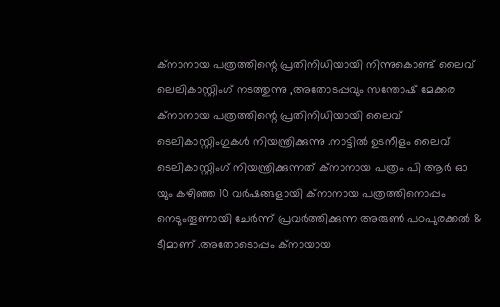ക്നാനായ പത്രത്തിന്റെ പ്രതിനിധിയായി നിന്നുകൊണ്ട് ലൈവ് ലെലികാസ്റ്റിംഗ് നടത്തുന്നു ,അതോടപ്പവും സന്തോഷ് മേക്കര ക്നാനായ പത്രത്തിന്റെ പ്രതിനിധിയായി ലൈവ് ടെലികാസ്റ്റിംഗുകൾ നിയന്ത്രിക്കുന്നു .നാട്ടിൽ ഉടനീളം ലൈവ് ടെലികാസ്റ്റിംഗ് നിയന്ത്രിക്കുന്നത് ക്നാനായ പത്രം പി ആർ ഓ  യും കഴിഞ്ഞ 10 വർഷങ്ങളായി ക്നാനായ പത്രത്തിനൊപ്പം നെടുംതൂണായി ചേർന്ന് പ്രവർത്തിക്കുന്ന അരുൺ പഠപുരക്കൽ & ടീമാണ് .അതോടൊപ്പം ക്നായായ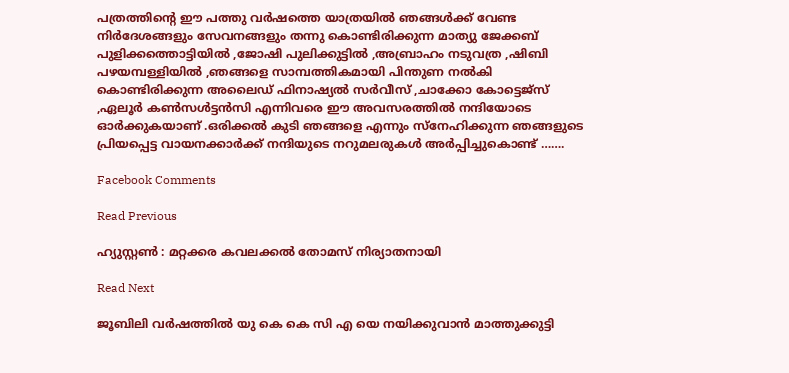പത്രത്തിന്റെ ഈ പത്തു വർഷത്തെ യാത്രയിൽ ഞങ്ങൾക്ക് വേണ്ട നിർദേശങ്ങളും സേവനങ്ങളും തന്നു കൊണ്ടിരിക്കുന്ന മാത്യു ജേക്കബ് പുളിക്കത്തൊട്ടിയിൽ ,ജോഷി പുലിക്കുട്ടിൽ ,അബ്രാഹം നടുവത്ര ,ഷിബി പഴയമ്പള്ളിയിൽ ,ഞങ്ങളെ സാമ്പത്തികമായി പിന്തുണ നൽകി കൊണ്ടിരിക്കുന്ന അലൈഡ് ഫിനാഷ്യൽ സർവീസ് ,ചാക്കോ കോട്ടെജ്സ് ,ഏലൂർ കൺസൾട്ടൻസി എന്നിവരെ ഈ അവസരത്തിൽ നന്ദിയോടെ ഓർക്കുകയാണ് .ഒരിക്കൽ കുടി ഞങ്ങളെ എന്നും സ്നേഹിക്കുന്ന ഞങ്ങളുടെ പ്രിയപ്പെട്ട വായനക്കാർക്ക് നന്ദിയുടെ നറുമലരുകൾ അർപ്പിച്ചുകൊണ്ട് …….

Facebook Comments

Read Previous

ഹ്യുസ്റ്റൺ : മറ്റക്കര കവലക്കൽ തോമസ് നിര്യാതനായി

Read Next

ജൂബിലി വർഷത്തിൽ യു കെ കെ സി എ യെ നയിക്കുവാൻ മാത്തുക്കുട്ടി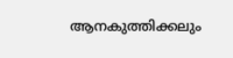ആനകുത്തിക്കലും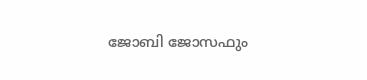ജോബി ജോസഫും